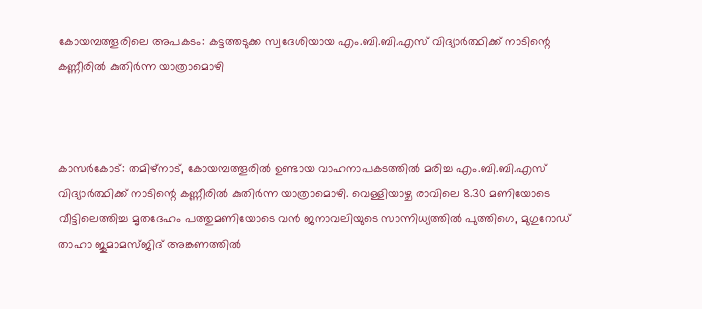കോയമ്പത്തൂരിലെ അപകടം: കട്ടത്തടുക്ക സ്വദേശിയായ എം.ബി.ബി.എസ് വിദ്യാര്‍ത്ഥിക്ക് നാടിന്റെ കണ്ണീരില്‍ കുതിര്‍ന്ന യാത്രാമൊഴി



കാസര്‍കോട്: തമിഴ്‌നാട്, കോയമ്പത്തൂരില്‍ ഉണ്ടായ വാഹനാപകടത്തില്‍ മരിച്ച എം.ബി.ബി.എസ്
വിദ്യാര്‍ത്ഥിക്ക് നാടിന്റെ കണ്ണീരില്‍ കുതിര്‍ന്ന യാത്രാമൊഴി. വെള്ളിയാഴ്ച രാവിലെ 8.30 മണിയോടെ വീട്ടിലെത്തിച്ച മൃതദേഹം പത്തുമണിയോടെ വന്‍ ജനാവലിയുടെ സാന്നിധ്യത്തില്‍ പുത്തിഗെ, മുഗുറോഡ് താഹാ ജുമാമസ്ജിദ് അങ്കണത്തില്‍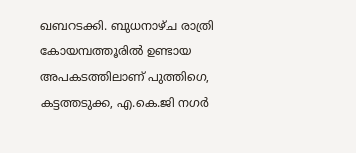ഖബറടക്കി. ബുധനാഴ്ച രാത്രി കോയമ്പത്തൂരില്‍ ഉണ്ടായ അപകടത്തിലാണ് പുത്തിഗെ, കട്ടത്തടുക്ക, എ.കെ.ജി നഗര്‍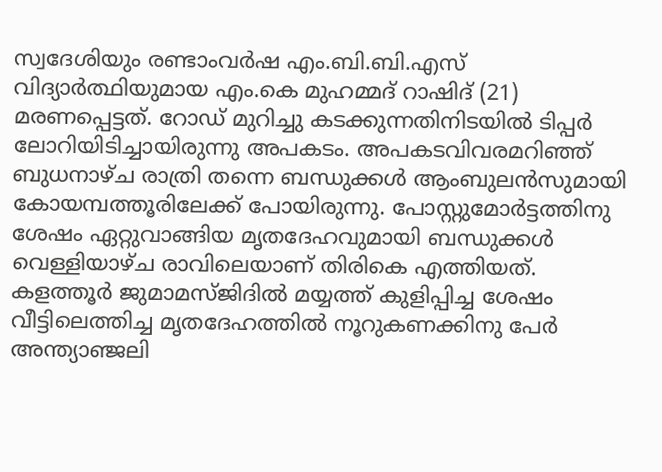സ്വദേശിയും രണ്ടാംവര്‍ഷ എം.ബി.ബി.എസ് വിദ്യാര്‍ത്ഥിയുമായ എം.കെ മുഹമ്മദ് റാഷിദ് (21) മരണപ്പെട്ടത്. റോഡ് മുറിച്ചു കടക്കുന്നതിനിടയില്‍ ടിപ്പര്‍ ലോറിയിടിച്ചായിരുന്നു അപകടം. അപകടവിവരമറിഞ്ഞ് ബുധനാഴ്ച രാത്രി തന്നെ ബന്ധുക്കള്‍ ആംബുലന്‍സുമായി കോയമ്പത്തൂരിലേക്ക് പോയിരുന്നു. പോസ്റ്റുമോര്‍ട്ടത്തിനു ശേഷം ഏറ്റുവാങ്ങിയ മൃതദേഹവുമായി ബന്ധുക്കള്‍ വെള്ളിയാഴ്ച രാവിലെയാണ് തിരികെ എത്തിയത്. കളത്തൂര്‍ ജുമാമസ്ജിദില്‍ മയ്യത്ത് കുളിപ്പിച്ച ശേഷം വീട്ടിലെത്തിച്ച മൃതദേഹത്തില്‍ നൂറുകണക്കിനു പേര്‍ അന്ത്യാഞ്ജലി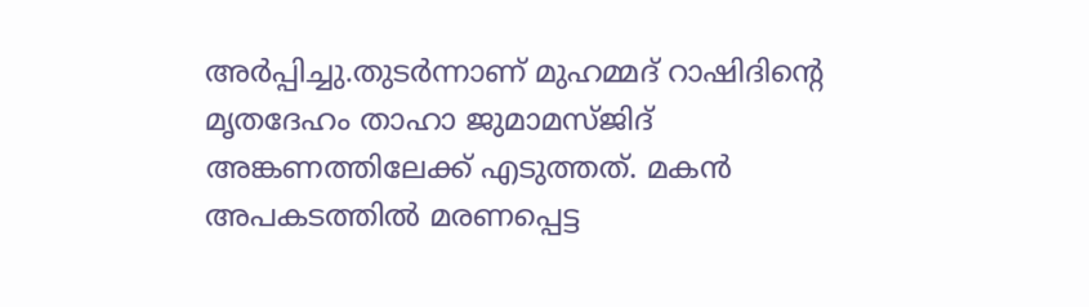അര്‍പ്പിച്ചു.തുടര്‍ന്നാണ് മുഹമ്മദ് റാഷിദിന്റെ മൃതദേഹം താഹാ ജുമാമസ്ജിദ് അങ്കണത്തിലേക്ക് എടുത്തത്. മകന്‍ അപകടത്തില്‍ മരണപ്പെട്ട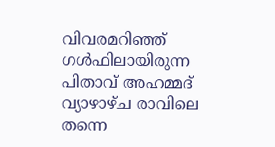വിവരമറിഞ്ഞ് ഗള്‍ഫിലായിരുന്ന പിതാവ് അഹമ്മദ് വ്യാഴാഴ്ച രാവിലെ തന്നെ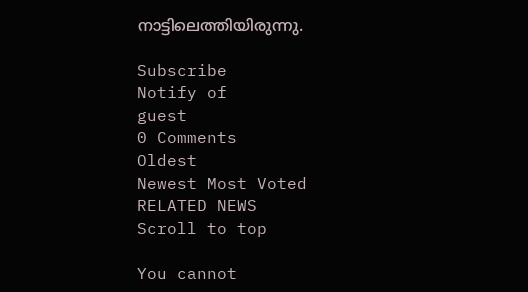നാട്ടിലെത്തിയിരുന്നു.

Subscribe
Notify of
guest
0 Comments
Oldest
Newest Most Voted
RELATED NEWS
Scroll to top

You cannot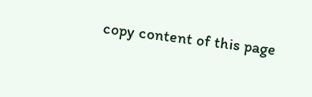copy content of this page